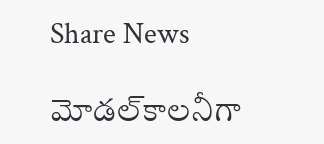Share News

మోడల్‌కాలనీగా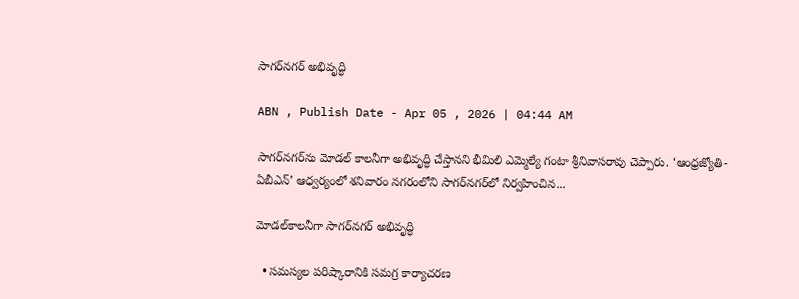సాగర్‌నగర్‌ అభివృద్ధి

ABN , Publish Date - Apr 05 , 2026 | 04:44 AM

సాగర్‌నగర్‌ను మోడల్‌ కాలనీగా అభివృద్ధి చేస్తానని భీమిలి ఎమ్మెల్యే గంటా శ్రీనివాసరావు చెప్పారు. ‘ఆంధ్రజ్యోతి-ఏబీఎన్‌’ ఆధ్వర్యంలో శనివారం నగరంలోని సాగర్‌నగర్‌లో నిర్వహించిన...

మోడల్‌కాలనీగా సాగర్‌నగర్‌ అభివృద్ధి

  • సమస్యల పరిష్కారానికి సమగ్ర కార్యాచరణ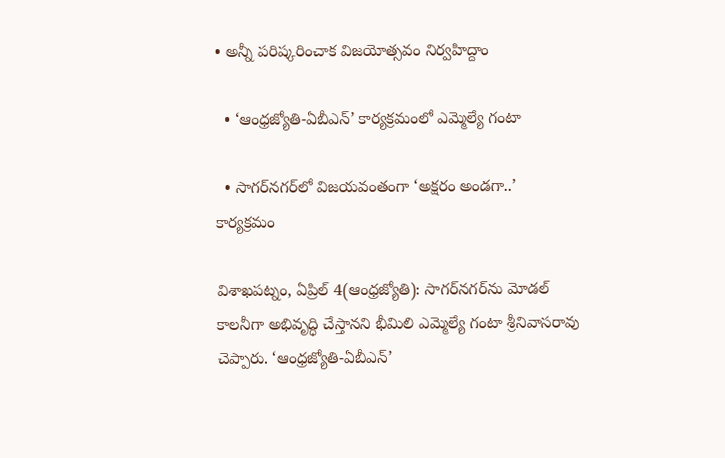• అన్నీ పరిష్కరించాక విజయోత్సవం నిర్వహిద్దాం

  • ‘ఆంధ్రజ్యోతి-ఏబీఎన్‌’ కార్యక్రమంలో ఎమ్మెల్యే గంటా

  • సాగర్‌నగర్‌లో విజయవంతంగా ‘అక్షరం అండగా..’ కార్యక్రమం

విశాఖపట్నం, ఏప్రిల్‌ 4(ఆంధ్రజ్యోతి): సాగర్‌నగర్‌ను మోడల్‌ కాలనీగా అభివృద్ధి చేస్తానని భీమిలి ఎమ్మెల్యే గంటా శ్రీనివాసరావు చెప్పారు. ‘ఆంధ్రజ్యోతి-ఏబీఎన్‌’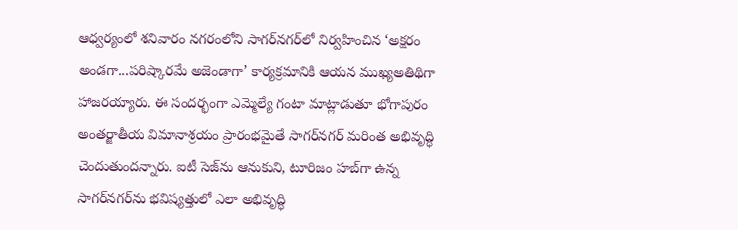ఆధ్వర్యంలో శనివారం నగరంలోని సాగర్‌నగర్‌లో నిర్వహించిన ‘అక్షరం అండగా...పరిష్కారమే అజెండాగా’ కార్యక్రమానికి ఆయన ముఖ్యఅతిథిగా హాజరయ్యారు. ఈ సందర్భంగా ఎమ్మెల్యే గంటా మాట్లాడుతూ భోగాపురం అంతర్జాతీయ విమానాశ్రయం ప్రారంభమైతే సాగర్‌నగర్‌ మరింత అభివృద్ధి చెందుతుందన్నారు. ఐటీ సెజ్‌ను ఆనుకుని, టూరిజం హబ్‌గా ఉన్న సాగర్‌నగర్‌ను భవిష్యత్తులో ఎలా అభివృద్ధి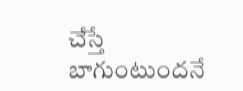చేస్తే బాగుంటుందనే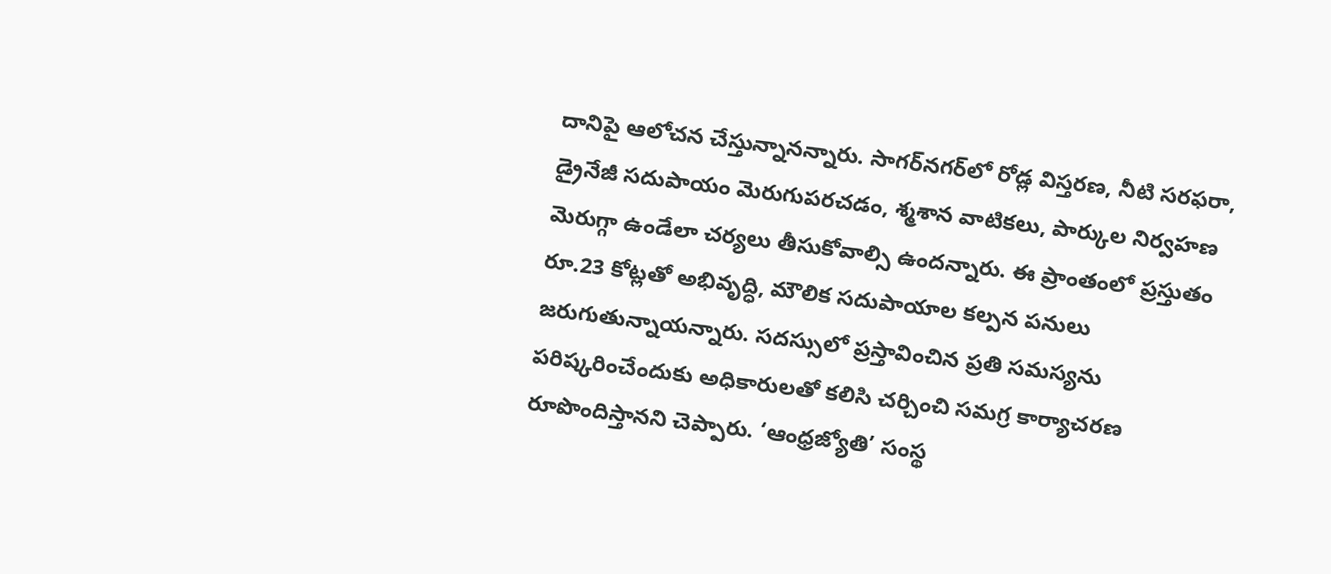దానిపై ఆలోచన చేస్తున్నానన్నారు. సాగర్‌నగర్‌లో రోడ్ల విస్తరణ, నీటి సరఫరా, డ్రైనేజీ సదుపాయం మెరుగుపరచడం, శ్మశాన వాటికలు, పార్కుల నిర్వహణ మెరుగ్గా ఉండేలా చర్యలు తీసుకోవాల్సి ఉందన్నారు. ఈ ప్రాంతంలో ప్రస్తుతం రూ.23 కోట్లతో అభివృద్ధి, మౌలిక సదుపాయాల కల్పన పనులు జరుగుతున్నాయన్నారు. సదస్సులో ప్రస్తావించిన ప్రతి సమస్యను పరిష్కరించేందుకు అధికారులతో కలిసి చర్చించి సమగ్ర కార్యాచరణ రూపొందిస్తానని చెప్పారు. ‘ఆంధ్రజ్యోతి’ సంస్థ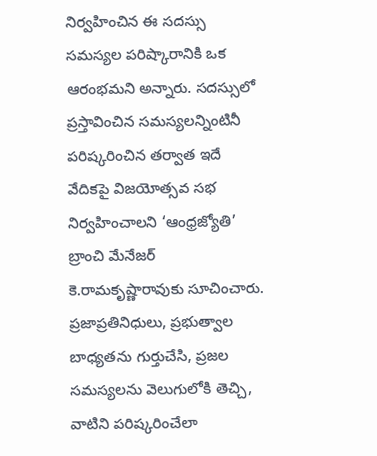నిర్వహించిన ఈ సదస్సు సమస్యల పరిష్కారానికి ఒక ఆరంభమని అన్నారు. సదస్సులో ప్రస్తావించిన సమస్యలన్నింటినీ పరిష్కరించిన తర్వాత ఇదే వేదికపై విజయోత్సవ సభ నిర్వహించాలని ‘ఆంధ్రజ్యోతి’ బ్రాంచి మేనేజర్‌ కె.రామకృష్ణారావుకు సూచించారు. ప్రజాప్రతినిధులు, ప్రభుత్వాల బాధ్యతను గుర్తుచేసి, ప్రజల సమస్యలను వెలుగులోకి తెచ్చి, వాటిని పరిష్కరించేలా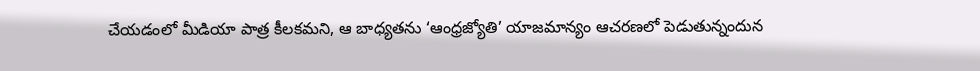చేయడంలో మీడియా పాత్ర కీలకమని, ఆ బాధ్యతను ‘ఆంధ్రజ్యోతి’ యాజమాన్యం ఆచరణలో పెడుతున్నందున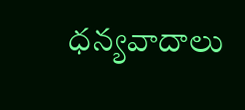ధన్యవాదాలు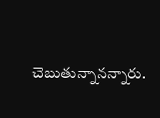చెబుతున్నానన్నారు.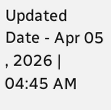Updated Date - Apr 05 , 2026 | 04:45 AM